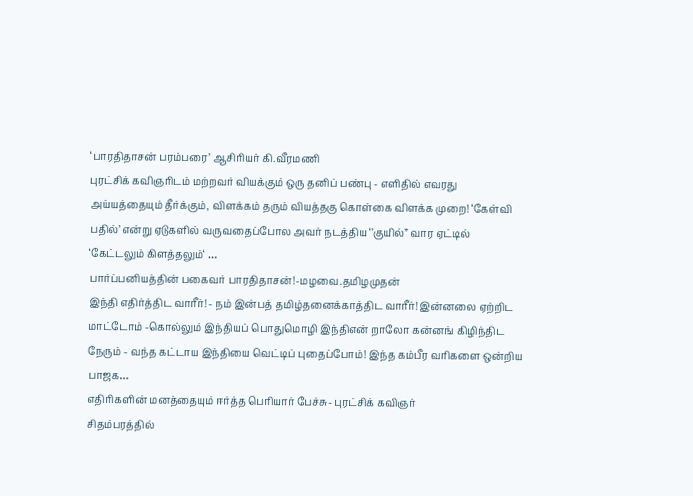‘பாரதிதாசன் பரம்பரை’ ஆசிரியர் கி.வீரமணி
புரட்சிக் கவிஞரிடம் மற்றவர் வியக்கும் ஒரு தனிப் பண்பு - எளிதில் எவரது அய்யத்தையும் தீர்க்கும், விளக்கம் தரும் வியத்தகு கொள்கை விளக்க முறை! ‘கேள்வி பதில்’ என்று ஏடுகளில் வருவதைப்போல அவர் நடத்திய ‘’குயில்” வார ஏட்டில் ‘கேட்டலும் கிளத்தலும்‘ …
பார்ப்பனியத்தின் பகைவர் பாரதிதாசன்!-மழவை.தமிழமுதன்
இந்தி எதிர்த்திட வாரீர்! - நம் இன்பத் தமிழ்தனைக்காத்திட வாரீர்! இன்னலை ஏற்றிட மாட்டோம் -கொல்லும் இந்தியப் பொதுமொழி இந்திஎன் றாலோ கன்னங் கிழிந்திட நேரும் - வந்த கட்டாய இந்தியை வெட்டிப் புதைப்போம்! இந்த கம்பீர வரிகளை ஒன்றிய பாஜக…
எதிரிகளின் மனத்தையும் ஈர்த்த பெரியார் பேச்சு- புரட்சிக் கவிஞர்
சிதம்பரத்தில்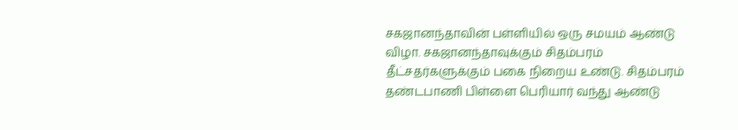சகஜானந்தாவின் பள்ளியில் ஒரு சமயம் ஆண்டு விழா. சகஜானந்தாவுக்கும் சிதம்பரம் தீட்சதர்களுக்கும் பகை நிறைய உண்டு. சிதம்பரம் தண்டபாணி பிள்ளை பெரியார் வந்து ஆண்டு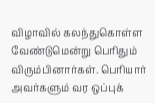விழாவில் கலந்துகொள்ள வேண்டுமென்று பெரிதும் விரும்பினார்கள். பெரியார் அவர்களும் வர ஒப்புக்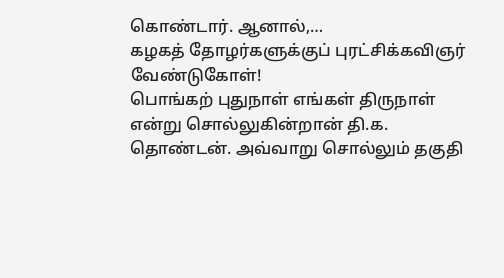கொண்டார். ஆனால்,…
கழகத் தோழர்களுக்குப் புரட்சிக்கவிஞர் வேண்டுகோள்!
பொங்கற் புதுநாள் எங்கள் திருநாள் என்று சொல்லுகின்றான் தி.க. தொண்டன். அவ்வாறு சொல்லும் தகுதி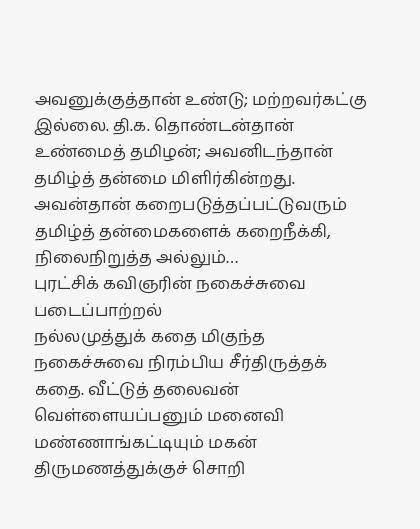அவனுக்குத்தான் உண்டு; மற்றவர்கட்கு இல்லை. தி.க. தொண்டன்தான் உண்மைத் தமிழன்; அவனிடந்தான் தமிழ்த் தன்மை மிளிர்கின்றது. அவன்தான் கறைபடுத்தப்பட்டுவரும் தமிழ்த் தன்மைகளைக் கறைநீக்கி, நிலைநிறுத்த அல்லும்…
புரட்சிக் கவிஞரின் நகைச்சுவை படைப்பாற்றல்
நல்லமுத்துக் கதை மிகுந்த நகைச்சுவை நிரம்பிய சீர்திருத்தக் கதை. வீட்டுத் தலைவன் வெள்ளையப்பனும் மனைவி மண்ணாங்கட்டியும் மகன் திருமணத்துக்குச் சொறி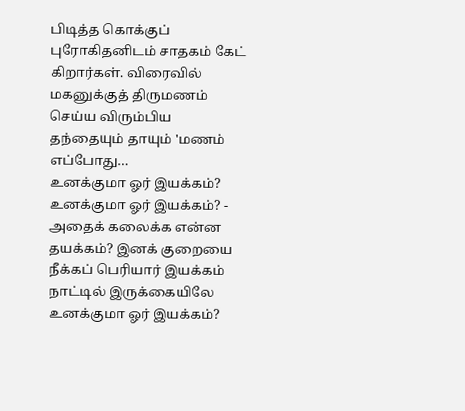பிடித்த கொக்குப் புரோகிதனிடம் சாதகம் கேட் கிறார்கள். விரைவில் மகனுக்குத் திருமணம் செய்ய விரும்பிய தந்தையும் தாயும் 'மணம் எப்போது…
உனக்குமா ஓர் இயக்கம்?
உனக்குமா ஓர் இயக்கம்? - அதைக் கலைக்க என்ன தயக்கம்? இனக் குறையை நீக்கப் பெரியார் இயக்கம் நாட்டில் இருக்கையிலே உனக்குமா ஓர் இயக்கம்?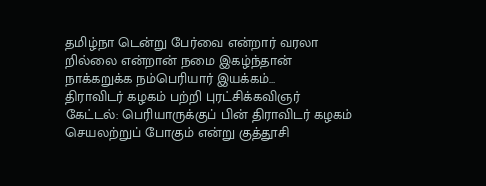தமிழ்நா டென்று பேர்வை என்றார் வரலா றில்லை என்றான் நமை இகழ்ந்தான் நாக்கறுக்க நம்பெரியார் இயக்கம்…
திராவிடர் கழகம் பற்றி புரட்சிக்கவிஞர்
கேட்டல்: பெரியாருக்குப் பின் திராவிடர் கழகம் செயலற்றுப் போகும் என்று குத்தூசி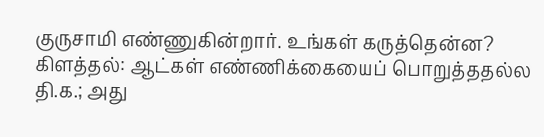குருசாமி எண்ணுகின்றார். உங்கள் கருத்தென்ன? கிளத்தல்: ஆட்கள் எண்ணிக்கையைப் பொறுத்ததல்ல தி.க.; அது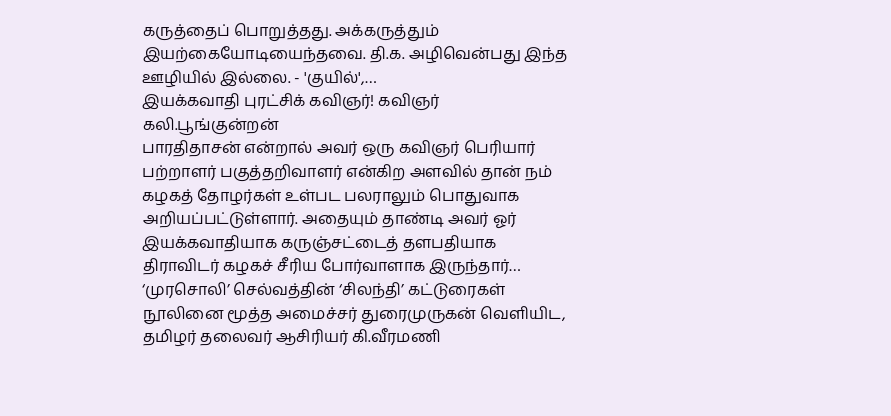கருத்தைப் பொறுத்தது. அக்கருத்தும் இயற்கையோடியைந்தவை. தி.க. அழிவென்பது இந்த ஊழியில் இல்லை. - 'குயில்',…
இயக்கவாதி புரட்சிக் கவிஞர்! கவிஞர் கலி.பூங்குன்றன்
பாரதிதாசன் என்றால் அவர் ஒரு கவிஞர் பெரியார் பற்றாளர் பகுத்தறிவாளர் என்கிற அளவில் தான் நம் கழகத் தோழர்கள் உள்பட பலராலும் பொதுவாக அறியப்பட்டுள்ளார். அதையும் தாண்டி அவர் ஓர் இயக்கவாதியாக கருஞ்சட்டைத் தளபதியாக திராவிடர் கழகச் சீரிய போர்வாளாக இருந்தார்…
‘முரசொலி’ செல்வத்தின் ‘சிலந்தி’ கட்டுரைகள் நூலினை மூத்த அமைச்சர் துரைமுருகன் வெளியிட, தமிழர் தலைவர் ஆசிரியர் கி.வீரமணி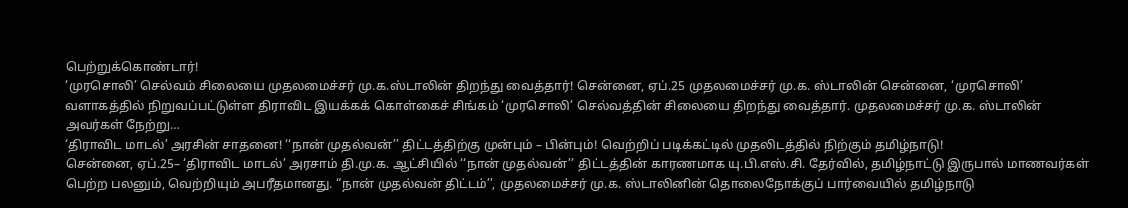பெற்றுக்கொண்டார்!
‘முரசொலி’ செல்வம் சிலையை முதலமைச்சர் மு.க.ஸ்டாலின் திறந்து வைத்தார்! சென்னை, ஏப்.25 முதலமைச்சர் மு.க. ஸ்டாலின் சென்னை, ‘முரசொலி’ வளாகத்தில் நிறுவப்பட்டுள்ள திராவிட இயக்கக் கொள்கைச் சிங்கம் ‘முரசொலி’ செல்வத்தின் சிலையை திறந்து வைத்தார். முதலமைச்சர் மு.க. ஸ்டாலின் அவர்கள் நேற்று…
‘திராவிட மாடல்’ அரசின் சாதனை! ‘‘நான் முதல்வன்’’ திட்டத்திற்கு முன்பும் – பின்பும்! வெற்றிப் படிக்கட்டில் முதலிடத்தில் நிற்கும் தமிழ்நாடு!
சென்னை, ஏப்.25– ‘திராவிட மாடல்’ அரசாம் தி.மு.க. ஆட்சியில் ‘‘நான் முதல்வன்’’ திட்டத்தின் காரணமாக யு.பி.எஸ்.சி. தேர்வில், தமிழ்நாட்டு இருபால் மாணவர்கள் பெற்ற பலனும், வெற்றியும் அபரீதமானது. “நான் முதல்வன் திட்டம்’’, முதலமைச்சர் மு.க. ஸ்டாலினின் தொலைநோக்குப் பார்வையில் தமிழ்நாடு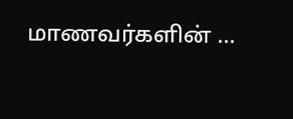மாணவர்களின் …